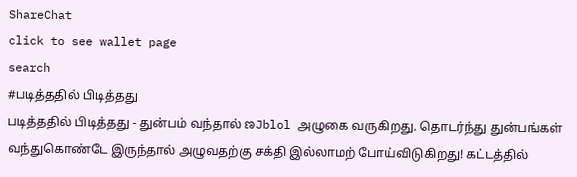ShareChat
click to see wallet page
search
#படித்ததில் பிடித்தது
படித்ததில் பிடித்தது - துன்பம் வந்தால் ಣJblol அழுகை வருகிறது. தொடர்ந்து துன்பங்கள்  வந்துகொண்டே இருந்தால் அழுவதற்கு சக்தி இல்லாமற் போய்விடுகிறது! கட்டத்தில்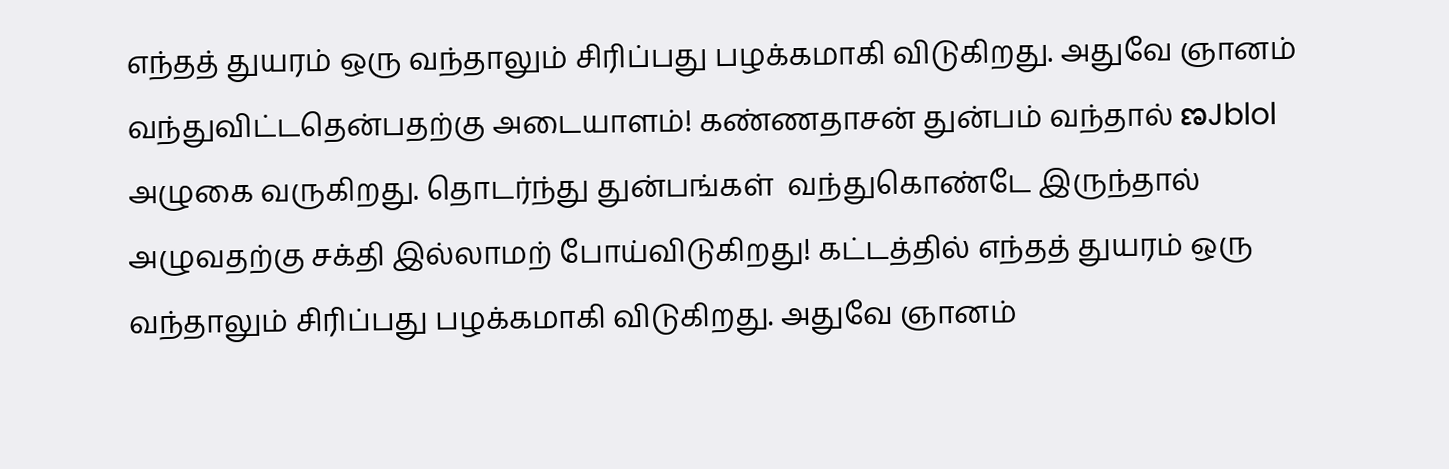எந்தத் துயரம் ஒரு வந்தாலும் சிரிப்பது பழக்கமாகி விடுகிறது. அதுவே ஞானம் வந்துவிட்டதென்பதற்கு அடையாளம்! கண்ணதாசன் துன்பம் வந்தால் ಣJblol அழுகை வருகிறது. தொடர்ந்து துன்பங்கள்  வந்துகொண்டே இருந்தால் அழுவதற்கு சக்தி இல்லாமற் போய்விடுகிறது! கட்டத்தில் எந்தத் துயரம் ஒரு வந்தாலும் சிரிப்பது பழக்கமாகி விடுகிறது. அதுவே ஞானம்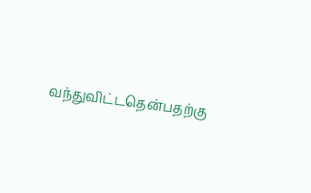வந்துவிட்டதென்பதற்கு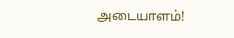அடையாளம்!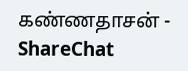கண்ணதாசன் - ShareChat